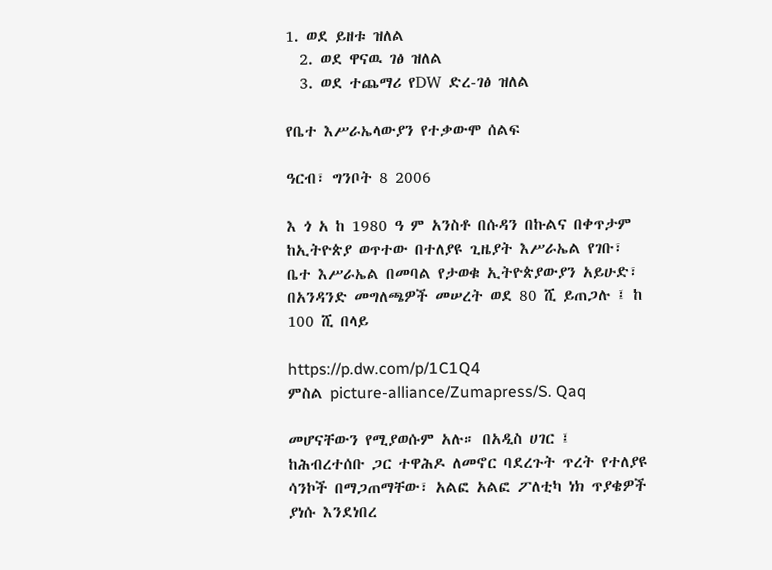1. ወደ ይዘቱ ዝለል
  2. ወደ ዋናዉ ገፅ ዝለል
  3. ወደ ተጨማሪ የDW ድረ-ገፅ ዝለል

የቤተ እሥራኤላውያን የተቃውሞ ሰልፍ

ዓርብ፣ ግንቦት 8 2006

እ ጎ አ ከ 1980 ዓ ም አንስቶ በሱዳን በኩልና በቀጥታም ከኢትዮጵያ ወጥተው በተለያዩ ጊዜያት እሥራኤል የገቡ፣ ቤተ እሥራኤል በመባል የታወቁ ኢትዮጵያውያን አይሁድ፣ በአንዳንድ መግለጫዎች መሠረት ወደ 80 ሺ ይጠጋሉ ፤ ከ 100 ሺ በላይ

https://p.dw.com/p/1C1Q4
ምስል picture-alliance/Zumapress/S. Qaq

መሆናቸውን የሚያወሱም አሉ። በአዲስ ሀገር ፤ ከሕብረተሰቡ ጋር ተዋሕዶ ለመኖር ባደረጉት ጥረት የተለያዩ ሳንኮች በማጋጠማቸው፣ አልፎ አልፎ ፖለቲካ ነክ ጥያቄዎች ያነሱ እንደነበረ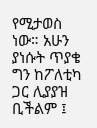የሚታወስ ነው። አሁን ያነሱት ጥያቄ ግን ከፖለቲካ ጋር ሊያያዝ ቢችልም ፤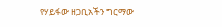የሃይፋው ዘጋቢአችን ግርማው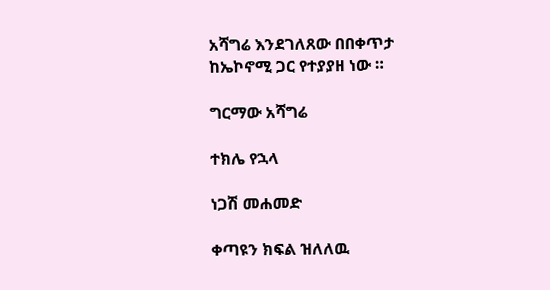አሻግሬ እንደገለጸው በበቀጥታ ከኤኮኖሚ ጋር የተያያዘ ነው ።

ግርማው አሻግሬ

ተክሌ የኋላ

ነጋሽ መሐመድ

ቀጣዩን ክፍል ዝለለዉ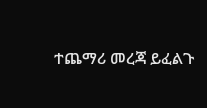ተጨማሪ መረጃ ይፈልጉ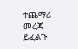ተጨማሪ መረጃ ይፈልጉ